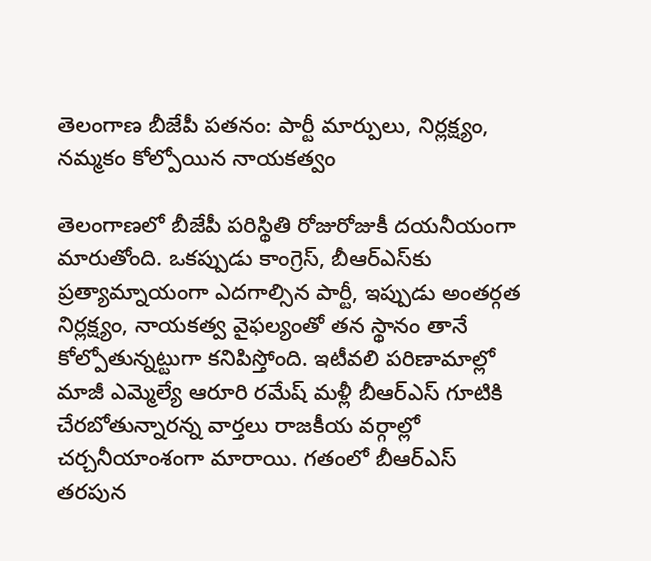తెలంగాణ బీజేపీ పతనం: పార్టీ మార్పులు, నిర్లక్ష్యం, నమ్మకం కోల్పోయిన నాయకత్వం

తెలంగాణలో బీజేపీ పరిస్థితి రోజురోజుకీ దయనీయంగా మారుతోంది. ఒకప్పుడు కాంగ్రెస్, బీఆర్ఎస్‌కు ప్రత్యామ్నాయంగా ఎదగాల్సిన పార్టీ, ఇప్పుడు అంతర్గత నిర్లక్ష్యం, నాయకత్వ వైఫల్యంతో తన స్థానం తానే కోల్పోతున్నట్టుగా కనిపిస్తోంది. ఇటీవలి పరిణామాల్లో మాజీ ఎమ్మెల్యే ఆరూరి రమేష్ మళ్లీ బీఆర్ఎస్ గూటికి చేరబోతున్నారన్న వార్తలు రాజకీయ వర్గాల్లో చర్చనీయాంశంగా మారాయి. గతంలో బీఆర్ఎస్ తరపున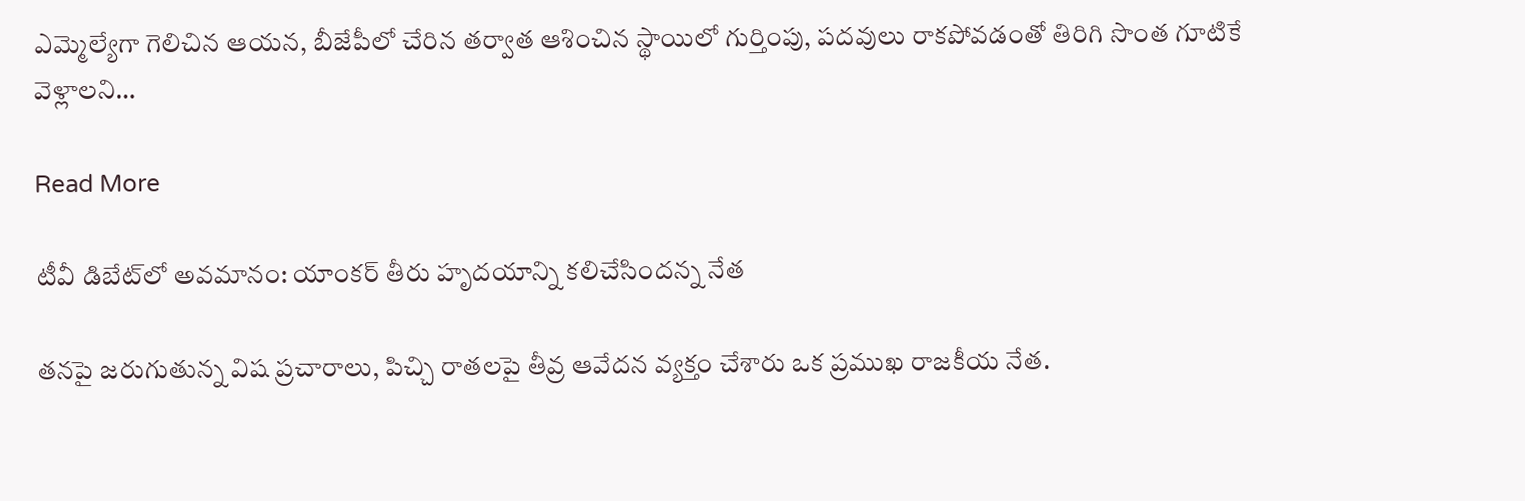ఎమ్మెల్యేగా గెలిచిన ఆయన, బీజేపీలో చేరిన తర్వాత ఆశించిన స్థాయిలో గుర్తింపు, పదవులు రాకపోవడంతో తిరిగి సొంత గూటికే వెళ్లాలని…

Read More

టీవీ డిబేట్‌లో అవమానం: యాంకర్ తీరు హృదయాన్ని కలిచేసిందన్న నేత

తనపై జరుగుతున్న విష ప్రచారాలు, పిచ్చి రాతలపై తీవ్ర ఆవేదన వ్యక్తం చేశారు ఒక ప్రముఖ రాజకీయ నేత.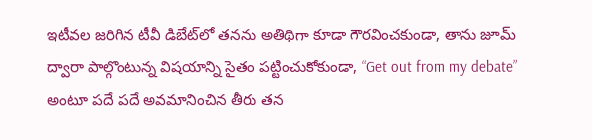ఇటీవల జరిగిన టీవీ డిబేట్‌లో తనను అతిథిగా కూడా గౌరవించకుండా, తాను జూమ్ ద్వారా పాల్గొంటున్న విషయాన్ని సైతం పట్టించుకోకుండా, “Get out from my debate” అంటూ పదే పదే అవమానించిన తీరు తన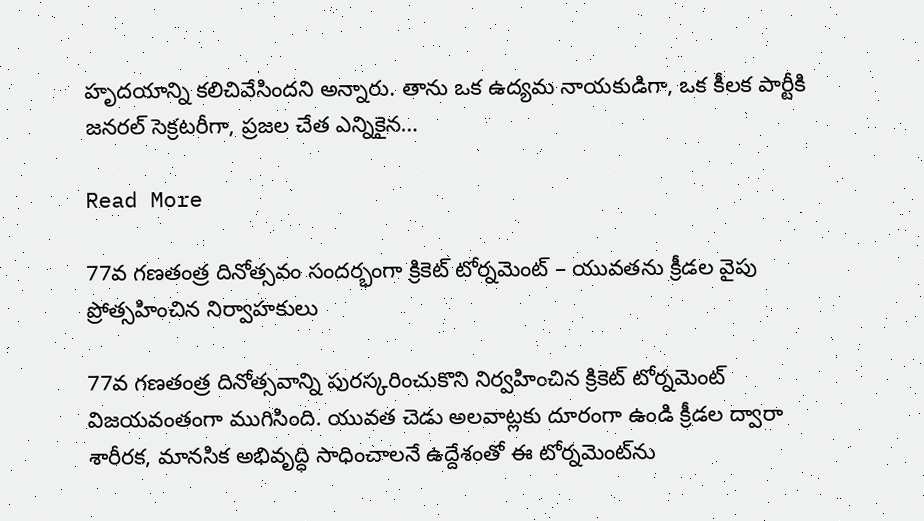హృదయాన్ని కలిచివేసిందని అన్నారు. తాను ఒక ఉద్యమ నాయకుడిగా, ఒక కీలక పార్టీకి జనరల్ సెక్రటరీగా, ప్రజల చేత ఎన్నికైన…

Read More

77వ గణతంత్ర దినోత్సవం సందర్భంగా క్రికెట్ టోర్నమెంట్ – యువతను క్రీడల వైపు ప్రోత్సహించిన నిర్వాహకులు

77వ గణతంత్ర దినోత్సవాన్ని పురస్కరించుకొని నిర్వహించిన క్రికెట్ టోర్నమెంట్ విజయవంతంగా ముగిసింది. యువత చెడు అలవాట్లకు దూరంగా ఉండి క్రీడల ద్వారా శారీరక, మానసిక అభివృద్ధి సాధించాలనే ఉద్దేశంతో ఈ టోర్నమెంట్‌ను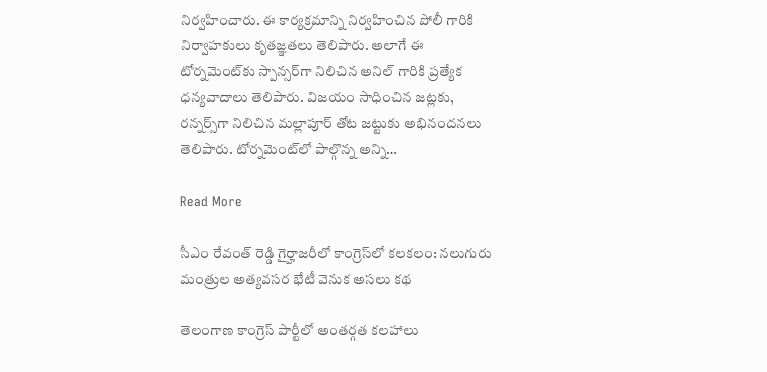నిర్వహించారు. ఈ కార్యక్రమాన్ని నిర్వహించిన పోలీ గారికి నిర్వాహకులు కృతజ్ఞతలు తెలిపారు. అలాగే ఈ టోర్నమెంట్‌కు స్పాన్సర్‌గా నిలిచిన అనిల్ గారికి ప్రత్యేక ధన్యవాదాలు తెలిపారు. విజయం సాధించిన జట్లకు, రన్నర్స్‌గా నిలిచిన మల్లాపూర్ తోట జట్టుకు అభినందనలు తెలిపారు. టోర్నమెంట్‌లో పాల్గొన్న అన్ని…

Read More

సీఎం రేవంత్ రెడ్డి గైర్హాజరీలో కాంగ్రెస్‌లో కలకలం: నలుగురు మంత్రుల అత్యవసర భేటీ వెనుక అసలు కథ

తెలంగాణ కాంగ్రెస్ పార్టీలో అంతర్గత కలహాలు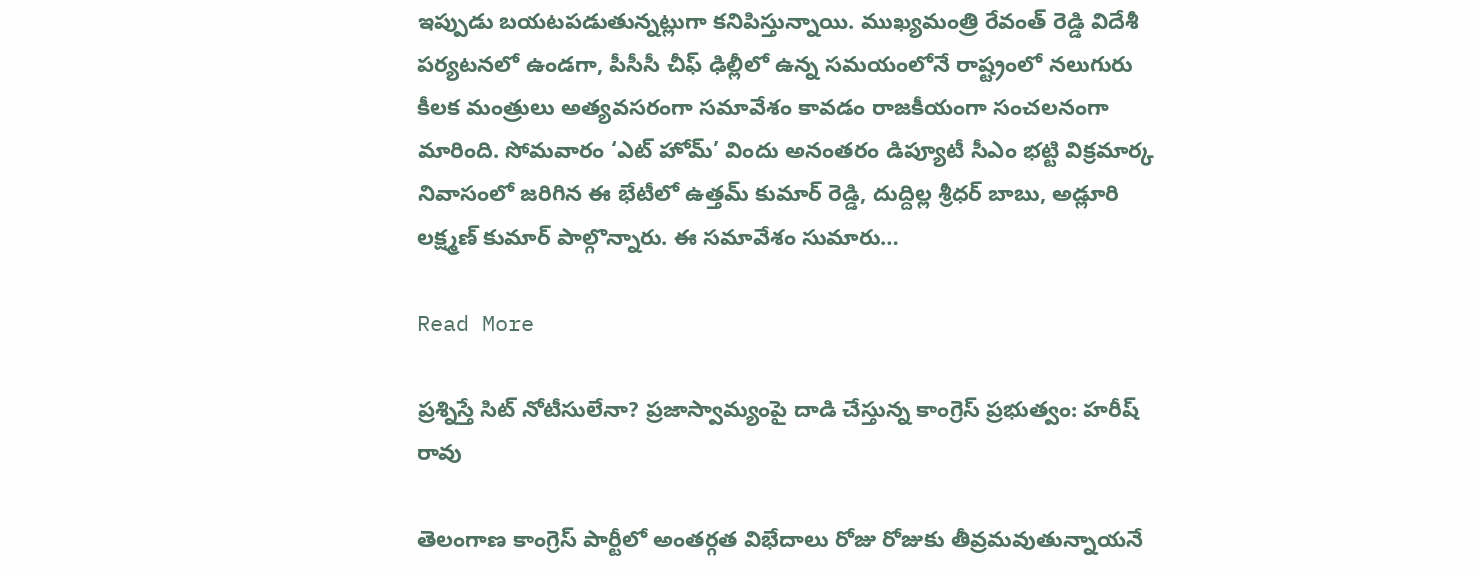ఇప్పుడు బయటపడుతున్నట్లుగా కనిపిస్తున్నాయి. ముఖ్యమంత్రి రేవంత్ రెడ్డి విదేశీ పర్యటనలో ఉండగా, పీసీసీ చీఫ్ ఢిల్లీలో ఉన్న సమయంలోనే రాష్ట్రంలో నలుగురు కీలక మంత్రులు అత్యవసరంగా సమావేశం కావడం రాజకీయంగా సంచలనంగా మారింది. సోమవారం ‘ఎట్ హోమ్’ విందు అనంతరం డిప్యూటీ సీఎం భట్టి విక్రమార్క నివాసంలో జరిగిన ఈ భేటీలో ఉత్తమ్ కుమార్ రెడ్డి, దుద్దిల్ల శ్రీధర్ బాబు, అడ్లూరి లక్ష్మణ్ కుమార్ పాల్గొన్నారు. ఈ సమావేశం సుమారు…

Read More

ప్రశ్నిస్తే సిట్ నోటీసులేనా? ప్రజాస్వామ్యంపై దాడి చేస్తున్న కాంగ్రెస్ ప్రభుత్వం: హరీష్ రావు

తెలంగాణ కాంగ్రెస్ పార్టీలో అంతర్గత విభేదాలు రోజు రోజుకు తీవ్రమవుతున్నాయనే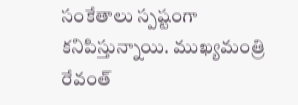సంకేతాలు స్పష్టంగా కనిపిస్తున్నాయి. ముఖ్యమంత్రి రేవంత్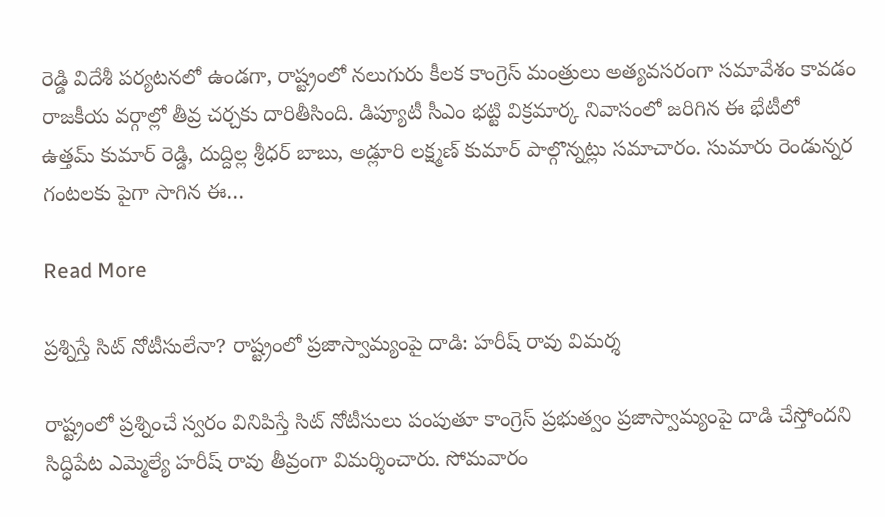రెడ్డి విదేశీ పర్యటనలో ఉండగా, రాష్ట్రంలో నలుగురు కీలక కాంగ్రెస్ మంత్రులు అత్యవసరంగా సమావేశం కావడం రాజకీయ వర్గాల్లో తీవ్ర చర్చకు దారితీసింది. డిప్యూటీ సీఎం భట్టి విక్రమార్క నివాసంలో జరిగిన ఈ భేటీలో ఉత్తమ్ కుమార్ రెడ్డి, దుద్దిల్ల శ్రీధర్ బాబు, అడ్లూరి లక్ష్మణ్ కుమార్ పాల్గొన్నట్లు సమాచారం. సుమారు రెండున్నర గంటలకు పైగా సాగిన ఈ…

Read More

ప్రశ్నిస్తే సిట్ నోటీసులేనా? రాష్ట్రంలో ప్రజాస్వామ్యంపై దాడి: హరీష్ రావు విమర్శ

రాష్ట్రంలో ప్రశ్నించే స్వరం వినిపిస్తే సిట్ నోటీసులు పంపుతూ కాంగ్రెస్ ప్రభుత్వం ప్రజాస్వామ్యంపై దాడి చేస్తోందని సిద్ధిపేట ఎమ్మెల్యే హరీష్ రావు తీవ్రంగా విమర్శించారు. సోమవారం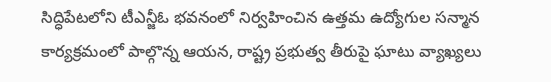సిద్ధిపేటలోని టీఎన్జీఓ భవనంలో నిర్వహించిన ఉత్తమ ఉద్యోగుల సన్మాన కార్యక్రమంలో పాల్గొన్న ఆయన, రాష్ట్ర ప్రభుత్వ తీరుపై ఘాటు వ్యాఖ్యలు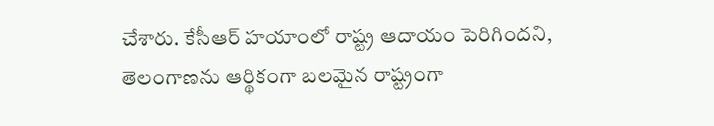చేశారు. కేసీఆర్ హయాంలో రాష్ట్ర ఆదాయం పెరిగిందని, తెలంగాణను ఆర్థికంగా బలమైన రాష్ట్రంగా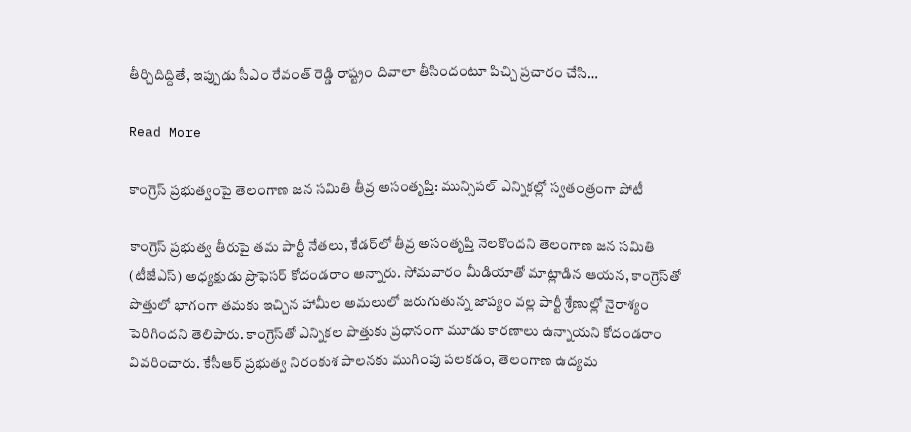తీర్చిదిద్దితే, ఇప్పుడు సీఎం రేవంత్ రెడ్డి రాష్ట్రం దివాలా తీసిందంటూ పిచ్చి ప్రచారం చేసి…

Read More

కాంగ్రెస్ ప్రభుత్వంపై తెలంగాణ జన సమితి తీవ్ర అసంతృప్తి: మున్సిపల్ ఎన్నికల్లో స్వతంత్రంగా పోటీ

కాంగ్రెస్ ప్రభుత్వ తీరుపై తమ పార్టీ నేతలు, కేడర్‌లో తీవ్ర అసంతృప్తి నెలకొందని తెలంగాణ జన సమితి (టీజేఎస్) అధ్యక్షుడు ప్రొఫెసర్ కోదండరాం అన్నారు. సోమవారం మీడియాతో మాట్లాడిన ఆయన, కాంగ్రెస్‌తో పొత్తులో భాగంగా తమకు ఇచ్చిన హామీల అమలులో జరుగుతున్న జాప్యం వల్ల పార్టీ శ్రేణుల్లో నైరాశ్యం పెరిగిందని తెలిపారు. కాంగ్రెస్‌తో ఎన్నికల పొత్తుకు ప్రధానంగా మూడు కారణాలు ఉన్నాయని కోదండరాం వివరించారు. కేసీఆర్ ప్రభుత్వ నిరంకుశ పాలనకు ముగింపు పలకడం, తెలంగాణ ఉద్యమ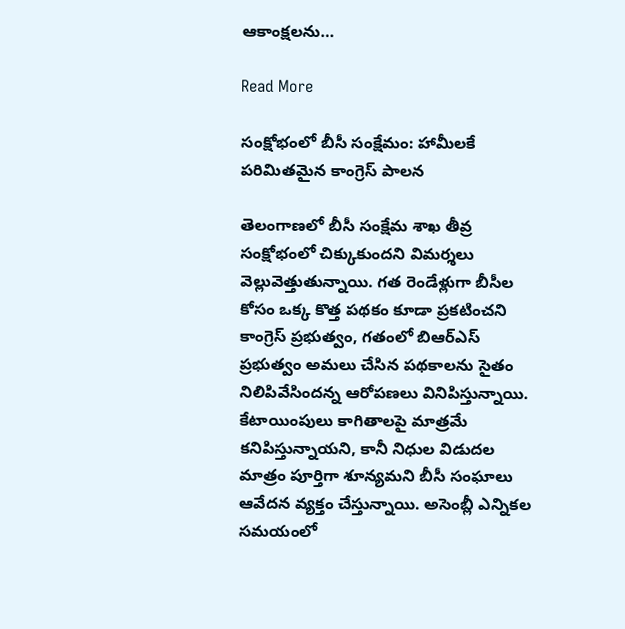ఆకాంక్షలను…

Read More

సంక్షోభంలో బీసీ సంక్షేమం: హామీలకే పరిమితమైన కాంగ్రెస్ పాలన

తెలంగాణలో బీసీ సంక్షేమ శాఖ తీవ్ర సంక్షోభంలో చిక్కుకుందని విమర్శలు వెల్లువెత్తుతున్నాయి. గత రెండేళ్లుగా బీసీల కోసం ఒక్క కొత్త పథకం కూడా ప్రకటించని కాంగ్రెస్ ప్రభుత్వం, గతంలో బిఆర్ఎస్ ప్రభుత్వం అమలు చేసిన పథకాలను సైతం నిలిపివేసిందన్న ఆరోపణలు వినిపిస్తున్నాయి. కేటాయింపులు కాగితాలపై మాత్రమే కనిపిస్తున్నాయని, కానీ నిధుల విడుదల మాత్రం పూర్తిగా శూన్యమని బీసీ సంఘాలు ఆవేదన వ్యక్తం చేస్తున్నాయి. అసెంబ్లీ ఎన్నికల సమయంలో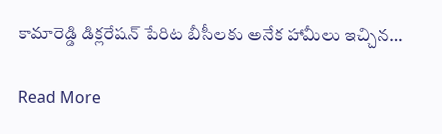కామారెడ్డి డిక్లరేషన్ పేరిట బీసీలకు అనేక హామీలు ఇచ్చిన…

Read More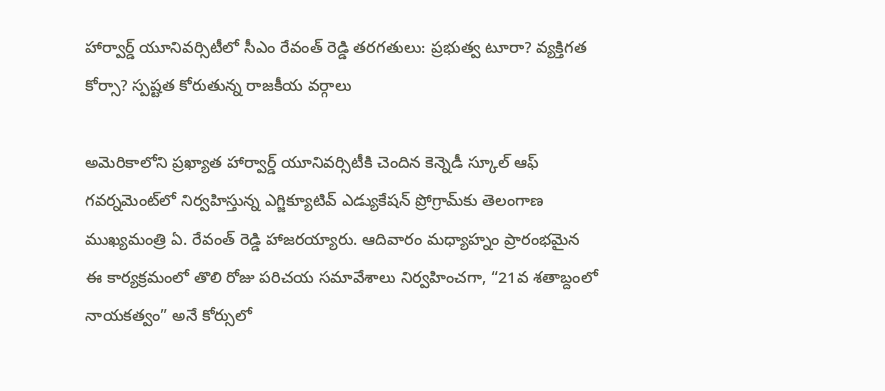హార్వార్డ్ యూనివర్సిటీలో సీఎం రేవంత్ రెడ్డి తరగతులు: ప్రభుత్వ టూరా? వ్యక్తిగత కోర్సా? స్పష్టత కోరుతున్న రాజకీయ వర్గాలు

అమెరికాలోని ప్రఖ్యాత హార్వార్డ్ యూనివర్సిటీకి చెందిన కెన్నెడీ స్కూల్ ఆఫ్ గవర్నమెంట్‌లో నిర్వహిస్తున్న ఎగ్జిక్యూటివ్ ఎడ్యుకేషన్ ప్రోగ్రామ్‌కు తెలంగాణ ముఖ్యమంత్రి ఏ. రేవంత్ రెడ్డి హాజరయ్యారు. ఆదివారం మధ్యాహ్నం ప్రారంభమైన ఈ కార్యక్రమంలో తొలి రోజు పరిచయ సమావేశాలు నిర్వహించగా, “21వ శతాబ్దంలో నాయకత్వం” అనే కోర్సులో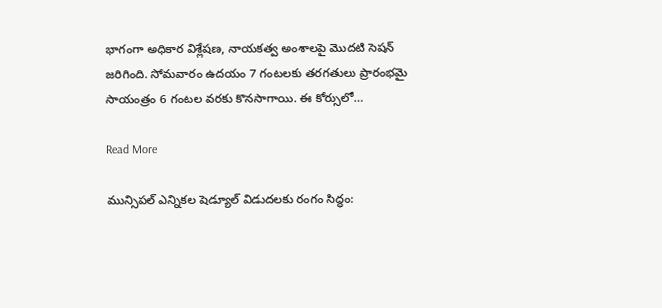భాగంగా అధికార విశ్లేషణ, నాయకత్వ అంశాలపై మొదటి సెషన్ జరిగింది. సోమవారం ఉదయం 7 గంటలకు తరగతులు ప్రారంభమై సాయంత్రం 6 గంటల వరకు కొనసాగాయి. ఈ కోర్సులో…

Read More

మున్సిపల్ ఎన్నికల షెడ్యూల్ విడుదలకు రంగం సిద్ధం: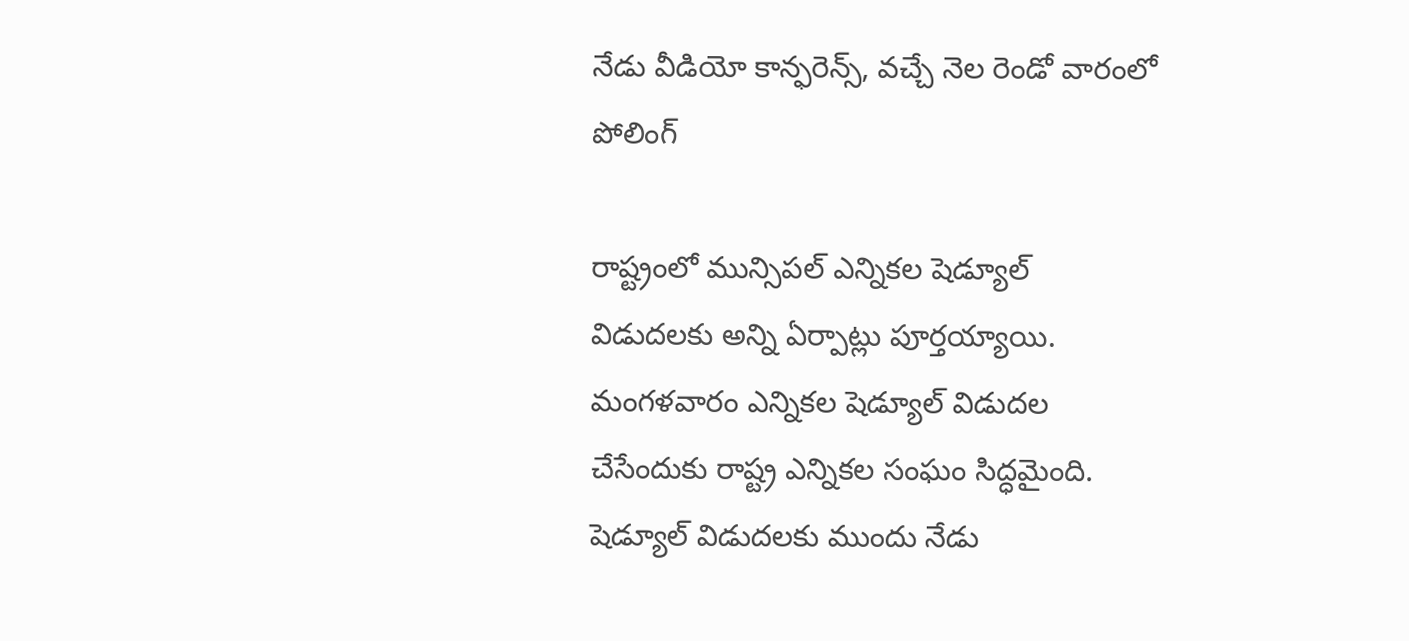నేడు వీడియో కాన్ఫరెన్స్, వచ్చే నెల రెండో వారంలో పోలింగ్

రాష్ట్రంలో మున్సిపల్ ఎన్నికల షెడ్యూల్ విడుదలకు అన్ని ఏర్పాట్లు పూర్తయ్యాయి. మంగళవారం ఎన్నికల షెడ్యూల్ విడుదల చేసేందుకు రాష్ట్ర ఎన్నికల సంఘం సిద్ధమైంది. షెడ్యూల్ విడుదలకు ముందు నేడు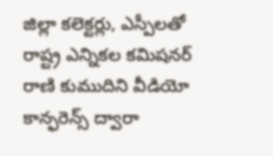జిల్లా కలెక్టర్లు, ఎస్పీలతో రాష్ట్ర ఎన్నికల కమిషనర్ రాణి కుముదిని వీడియో కాన్ఫరెన్స్ ద్వారా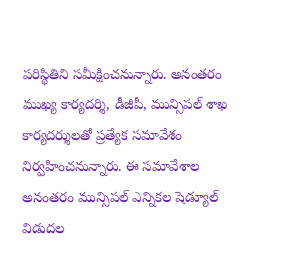పరిస్థితిని సమీక్షించనున్నారు. అనంతరం ముఖ్య కార్యదర్శి, డీజీపీ, మున్సిపల్ శాఖ కార్యదర్శులతో ప్రత్యేక సమావేశం నిర్వహించనున్నారు. ఈ సమావేశాల అనంతరం మున్సిపల్ ఎన్నికల షెడ్యూల్ విడుదల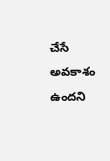చేసే అవకాశం ఉందని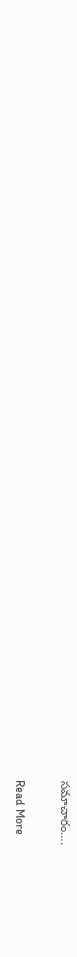సమాచారం….

Read More